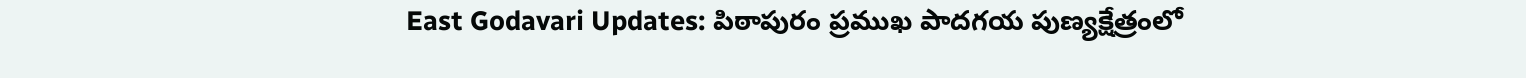East Godavari Updates: పిఠాపురం ప్రముఖ పాదగయ పుణ్యక్షేత్రంలో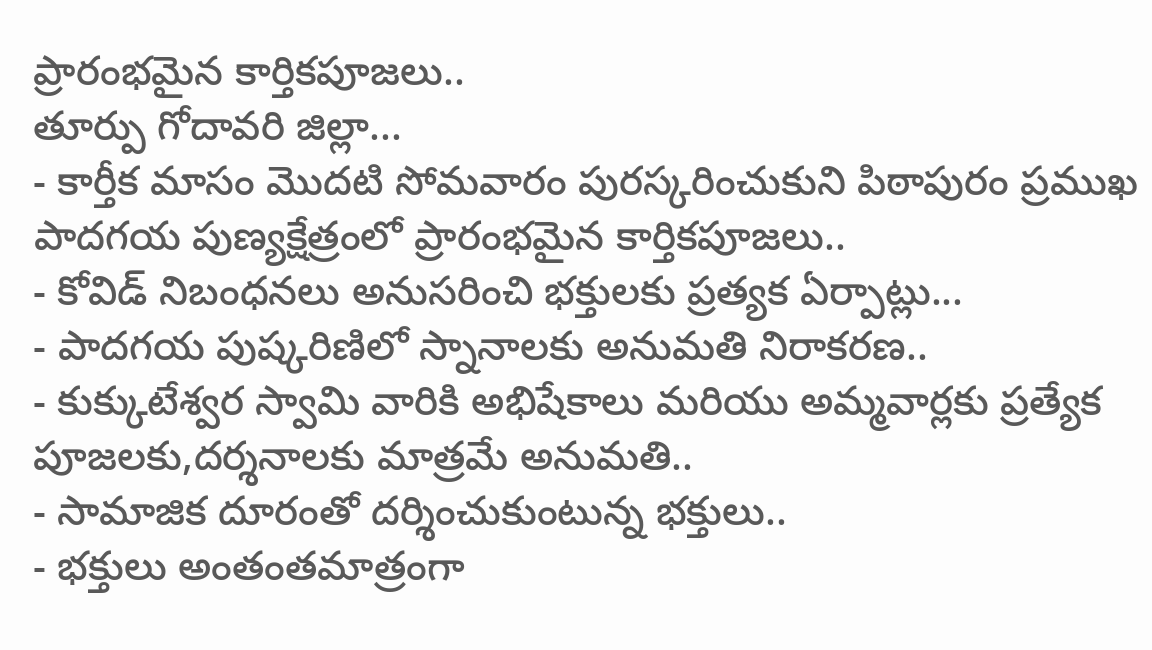ప్రారంభమైన కార్తికపూజలు..
తూర్పు గోదావరి జిల్లా...
- కార్తీక మాసం మొదటి సోమవారం పురస్కరించుకుని పిఠాపురం ప్రముఖ పాదగయ పుణ్యక్షేత్రంలో ప్రారంభమైన కార్తికపూజలు..
- కోవిడ్ నిబంధనలు అనుసరించి భక్తులకు ప్రత్యక ఏర్పాట్లు...
- పాదగయ పుష్కరిణిలో స్నానాలకు అనుమతి నిరాకరణ..
- కుక్కుటేశ్వర స్వామి వారికి అభిషేకాలు మరియు అమ్మవార్లకు ప్రత్యేక పూజలకు,దర్శనాలకు మాత్రమే అనుమతి..
- సామాజిక దూరంతో దర్శించుకుంటున్న భక్తులు..
- భక్తులు అంతంతమాత్రంగా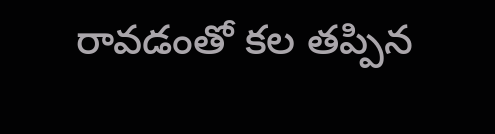రావడంతో కల తప్పిన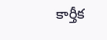కార్తీక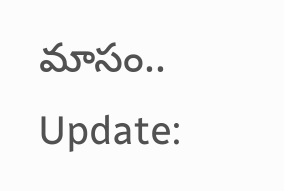మాసం..
Update: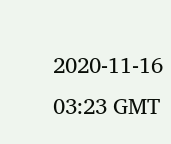2020-11-16 03:23 GMT